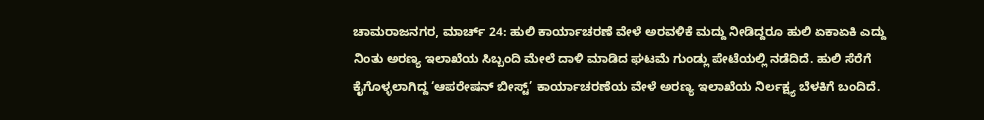ಚಾಮರಾಜನಗರ, ಮಾರ್ಚ್ 24: ಹುಲಿ ಕಾರ್ಯಾಚರಣೆ ವೇಳೆ ಅರವಳಿಕೆ ಮದ್ದು ನೀಡಿದ್ದರೂ ಹುಲಿ ಏಕಾಏಕಿ ಎದ್ದು ನಿಂತು ಅರಣ್ಯ ಇಲಾಖೆಯ ಸಿಬ್ಬಂದಿ ಮೇಲೆ ದಾಳಿ ಮಾಡಿದ ಘಟಮೆ ಗುಂಡ್ಲು ಪೇಟೆಯಲ್ಲಿ ನಡೆದಿದೆ. ಹುಲಿ ಸೆರೆಗೆ ಕೈಗೊಳ್ಳಲಾಗಿದ್ದ ‘ಆಪರೇಷನ್ ಬೀಸ್ಟ್’ ಕಾರ್ಯಾಚರಣೆಯ ವೇಳೆ ಅರಣ್ಯ ಇಲಾಖೆಯ ನಿರ್ಲಕ್ಷ್ಯ ಬೆಳಕಿಗೆ ಬಂದಿದೆ.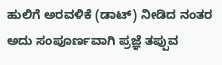ಹುಲಿಗೆ ಅರವಳಿಕೆ (ಡಾಟ್) ನೀಡಿದ ನಂತರ ಅದು ಸಂಪೂರ್ಣವಾಗಿ ಪ್ರಜ್ಞೆ ತಪ್ಪುವ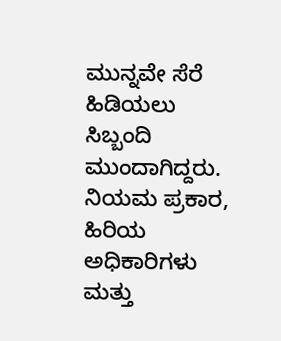ಮುನ್ನವೇ ಸೆರೆ ಹಿಡಿಯಲು ಸಿಬ್ಬಂದಿ ಮುಂದಾಗಿದ್ದರು. ನಿಯಮ ಪ್ರಕಾರ, ಹಿರಿಯ ಅಧಿಕಾರಿಗಳು ಮತ್ತು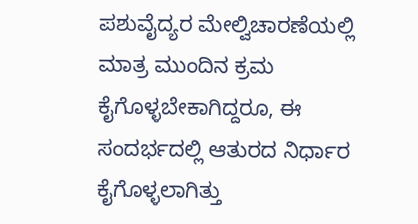ಪಶುವೈದ್ಯರ ಮೇಲ್ವಿಚಾರಣೆಯಲ್ಲಿ ಮಾತ್ರ ಮುಂದಿನ ಕ್ರಮ ಕೈಗೊಳ್ಳಬೇಕಾಗಿದ್ದರೂ, ಈ ಸಂದರ್ಭದಲ್ಲಿ ಆತುರದ ನಿರ್ಧಾರ ಕೈಗೊಳ್ಳಲಾಗಿತ್ತು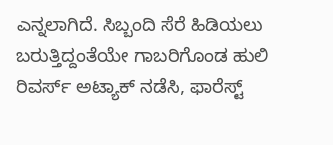ಎನ್ನಲಾಗಿದೆ. ಸಿಬ್ಬಂದಿ ಸೆರೆ ಹಿಡಿಯಲು ಬರುತ್ತಿದ್ದಂತೆಯೇ ಗಾಬರಿಗೊಂಡ ಹುಲಿ ರಿವರ್ಸ್ ಅಟ್ಯಾಕ್ ನಡೆಸಿ, ಫಾರೆಸ್ಟ್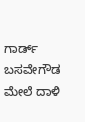ಗಾರ್ಡ್ ಬಸವೇಗೌಡ ಮೇಲೆ ದಾಳಿ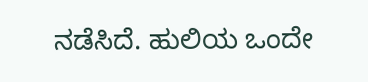ನಡೆಸಿದೆ. ಹುಲಿಯ ಒಂದೇ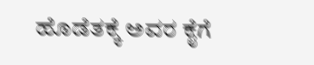ಹೊಡೆತಕ್ಕೆ ಅವರ ಕೈಗೆ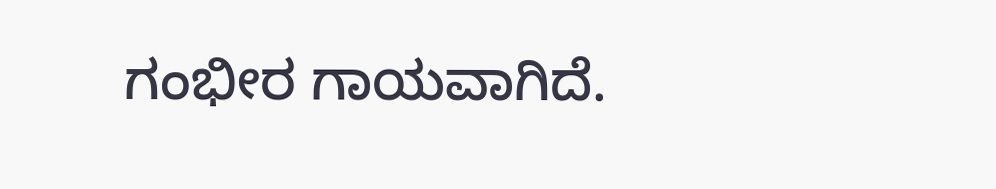ಗಂಭೀರ ಗಾಯವಾಗಿದೆ.